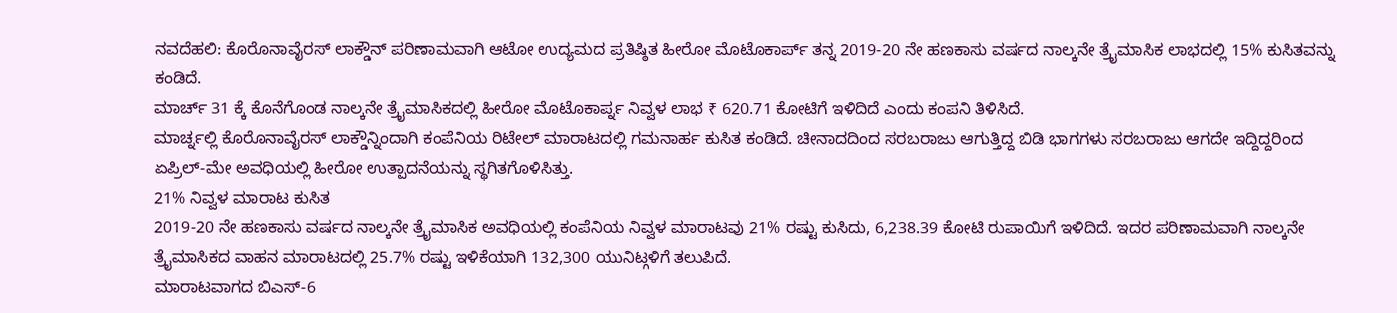ನವದೆಹಲಿ: ಕೊರೊನಾವೈರಸ್ ಲಾಕ್ಡೌನ್ ಪರಿಣಾಮವಾಗಿ ಆಟೋ ಉದ್ಯಮದ ಪ್ರತಿಷ್ಠಿತ ಹೀರೋ ಮೊಟೊಕಾರ್ಪ್ ತನ್ನ 2019-20 ನೇ ಹಣಕಾಸು ವರ್ಷದ ನಾಲ್ಕನೇ ತ್ರೈಮಾಸಿಕ ಲಾಭದಲ್ಲಿ 15% ಕುಸಿತವನ್ನು ಕಂಡಿದೆ.
ಮಾರ್ಚ್ 31 ಕ್ಕೆ ಕೊನೆಗೊಂಡ ನಾಲ್ಕನೇ ತ್ರೈಮಾಸಿಕದಲ್ಲಿ ಹೀರೋ ಮೊಟೊಕಾರ್ಪ್ನ ನಿವ್ವಳ ಲಾಭ ₹ 620.71 ಕೋಟಿಗೆ ಇಳಿದಿದೆ ಎಂದು ಕಂಪನಿ ತಿಳಿಸಿದೆ.
ಮಾರ್ಚ್ನಲ್ಲಿ ಕೊರೊನಾವೈರಸ್ ಲಾಕ್ಡೌನ್ನಿಂದಾಗಿ ಕಂಪೆನಿಯ ರಿಟೇಲ್ ಮಾರಾಟದಲ್ಲಿ ಗಮನಾರ್ಹ ಕುಸಿತ ಕಂಡಿದೆ. ಚೀನಾದದಿಂದ ಸರಬರಾಜು ಆಗುತ್ತಿದ್ದ ಬಿಡಿ ಭಾಗಗಳು ಸರಬರಾಜು ಆಗದೇ ಇದ್ದಿದ್ದರಿಂದ ಏಪ್ರಿಲ್-ಮೇ ಅವಧಿಯಲ್ಲಿ ಹೀರೋ ಉತ್ಪಾದನೆಯನ್ನು ಸ್ಥಗಿತಗೊಳಿಸಿತ್ತು.
21% ನಿವ್ವಳ ಮಾರಾಟ ಕುಸಿತ
2019-20 ನೇ ಹಣಕಾಸು ವರ್ಷದ ನಾಲ್ಕನೇ ತ್ರೈಮಾಸಿಕ ಅವಧಿಯಲ್ಲಿ ಕಂಪೆನಿಯ ನಿವ್ವಳ ಮಾರಾಟವು 21% ರಷ್ಟು ಕುಸಿದು, 6,238.39 ಕೋಟಿ ರುಪಾಯಿಗೆ ಇಳಿದಿದೆ. ಇದರ ಪರಿಣಾಮವಾಗಿ ನಾಲ್ಕನೇ ತ್ರೈಮಾಸಿಕದ ವಾಹನ ಮಾರಾಟದಲ್ಲಿ 25.7% ರಷ್ಟು ಇಳಿಕೆಯಾಗಿ 132,300 ಯುನಿಟ್ಗಳಿಗೆ ತಲುಪಿದೆ.
ಮಾರಾಟವಾಗದ ಬಿಎಸ್-6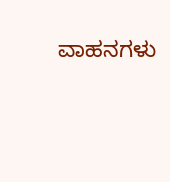ವಾಹನಗಳು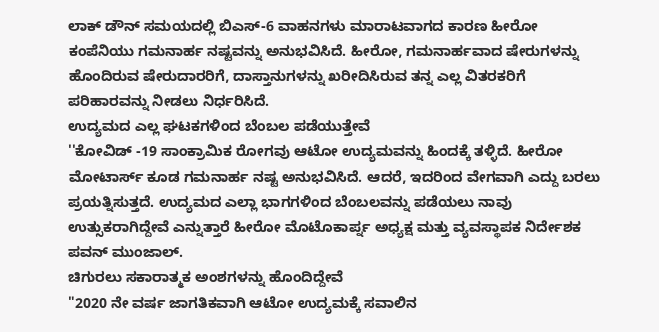ಲಾಕ್ ಡೌನ್ ಸಮಯದಲ್ಲಿ ಬಿಎಸ್-6 ವಾಹನಗಳು ಮಾರಾಟವಾಗದ ಕಾರಣ ಹೀರೋ ಕಂಪೆನಿಯು ಗಮನಾರ್ಹ ನಷ್ಟವನ್ನು ಅನುಭವಿಸಿದೆ. ಹೀರೋ, ಗಮನಾರ್ಹವಾದ ಷೇರುಗಳನ್ನು ಹೊಂದಿರುವ ಷೇರುದಾರರಿಗೆ, ದಾಸ್ತಾನುಗಳನ್ನು ಖರೀದಿಸಿರುವ ತನ್ನ ಎಲ್ಲ ವಿತರಕರಿಗೆ ಪರಿಹಾರವನ್ನು ನೀಡಲು ನಿರ್ಧರಿಸಿದೆ.
ಉದ್ಯಮದ ಎಲ್ಲ ಘಟಕಗಳಿಂದ ಬೆಂಬಲ ಪಡೆಯುತ್ತೇವೆ
''ಕೋವಿಡ್ -19 ಸಾಂಕ್ರಾಮಿಕ ರೋಗವು ಆಟೋ ಉದ್ಯಮವನ್ನು ಹಿಂದಕ್ಕೆ ತಳ್ಳಿದೆ. ಹೀರೋ ಮೋಟಾರ್ಸ್ ಕೂಡ ಗಮನಾರ್ಹ ನಷ್ಟ ಅನುಭವಿಸಿದೆ. ಆದರೆ, ಇದರಿಂದ ವೇಗವಾಗಿ ಎದ್ದು ಬರಲು ಪ್ರಯತ್ನಿಸುತ್ತದೆ. ಉದ್ಯಮದ ಎಲ್ಲಾ ಭಾಗಗಳಿಂದ ಬೆಂಬಲವನ್ನು ಪಡೆಯಲು ನಾವು ಉತ್ಸುಕರಾಗಿದ್ದೇವೆ ಎನ್ನುತ್ತಾರೆ ಹೀರೋ ಮೊಟೊಕಾರ್ಪ್ನ ಅಧ್ಯಕ್ಷ ಮತ್ತು ವ್ಯವಸ್ಥಾಪಕ ನಿರ್ದೇಶಕ ಪವನ್ ಮುಂಜಾಲ್.
ಚಿಗುರಲು ಸಕಾರಾತ್ಮಕ ಅಂಶಗಳನ್ನು ಹೊಂದಿದ್ದೇವೆ
"2020 ನೇ ವರ್ಷ ಜಾಗತಿಕವಾಗಿ ಆಟೋ ಉದ್ಯಮಕ್ಕೆ ಸವಾಲಿನ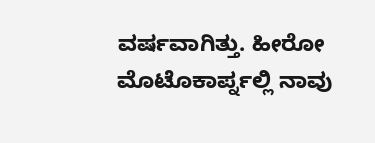ವರ್ಷವಾಗಿತ್ತು. ಹೀರೋ ಮೊಟೊಕಾರ್ಪ್ನಲ್ಲಿ ನಾವು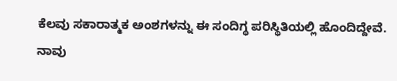ಕೆಲವು ಸಕಾರಾತ್ಮಕ ಅಂಶಗಳನ್ನು ಈ ಸಂದಿಗ್ಧ ಪರಿಸ್ಥಿತಿಯಲ್ಲಿ ಹೊಂದಿದ್ದೇವೆ. ನಾವು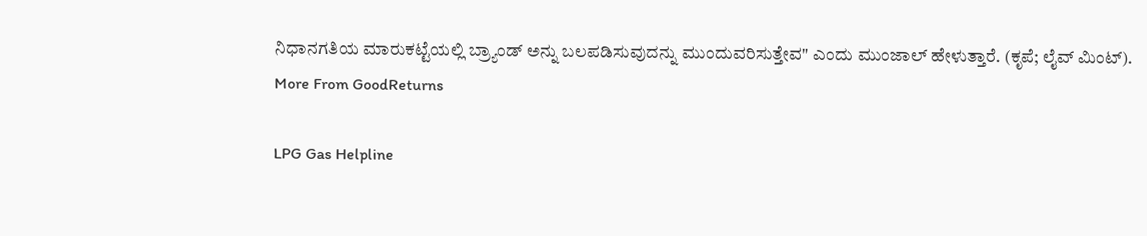ನಿಧಾನಗತಿಯ ಮಾರುಕಟ್ಟೆಯಲ್ಲಿ ಬ್ರ್ಯಾಂಡ್ ಅನ್ನು ಬಲಪಡಿಸುವುದನ್ನು ಮುಂದುವರಿಸುತ್ತೇವ" ಎಂದು ಮುಂಜಾಲ್ ಹೇಳುತ್ತಾರೆ. (ಕೃಪೆ; ಲೈವ್ ಮಿಂಟ್).
More From GoodReturns

LPG Gas Helpline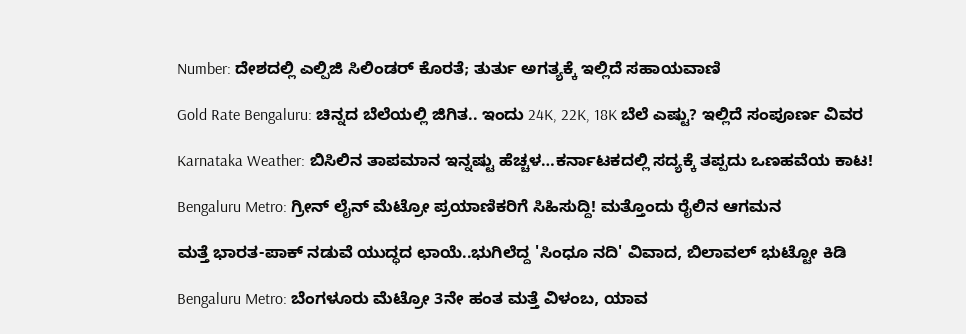Number: ದೇಶದಲ್ಲಿ ಎಲ್ಪಿಜಿ ಸಿಲಿಂಡರ್ ಕೊರತೆ; ತುರ್ತು ಅಗತ್ಯಕ್ಕೆ ಇಲ್ಲಿದೆ ಸಹಾಯವಾಣಿ

Gold Rate Bengaluru: ಚಿನ್ನದ ಬೆಲೆಯಲ್ಲಿ ಜಿಗಿತ.. ಇಂದು 24K, 22K, 18K ಬೆಲೆ ಎಷ್ಟು? ಇಲ್ಲಿದೆ ಸಂಪೂರ್ಣ ವಿವರ

Karnataka Weather: ಬಿಸಿಲಿನ ತಾಪಮಾನ ಇನ್ನಷ್ಟು ಹೆಚ್ಚಳ…ಕರ್ನಾಟಕದಲ್ಲಿ ಸದ್ಯಕ್ಕೆ ತಪ್ಪದು ಒಣಹವೆಯ ಕಾಟ!

Bengaluru Metro: ಗ್ರೀನ್ ಲೈನ್ ಮೆಟ್ರೋ ಪ್ರಯಾಣಿಕರಿಗೆ ಸಿಹಿಸುದ್ದಿ! ಮತ್ತೊಂದು ರೈಲಿನ ಆಗಮನ

ಮತ್ತೆ ಭಾರತ-ಪಾಕ್ ನಡುವೆ ಯುದ್ಧದ ಛಾಯೆ..ಭುಗಿಲೆದ್ದ 'ಸಿಂಧೂ ನದಿ' ವಿವಾದ, ಬಿಲಾವಲ್ ಭುಟ್ಟೋ ಕಿಡಿ

Bengaluru Metro: ಬೆಂಗಳೂರು ಮೆಟ್ರೋ 3ನೇ ಹಂತ ಮತ್ತೆ ವಿಳಂಬ, ಯಾವ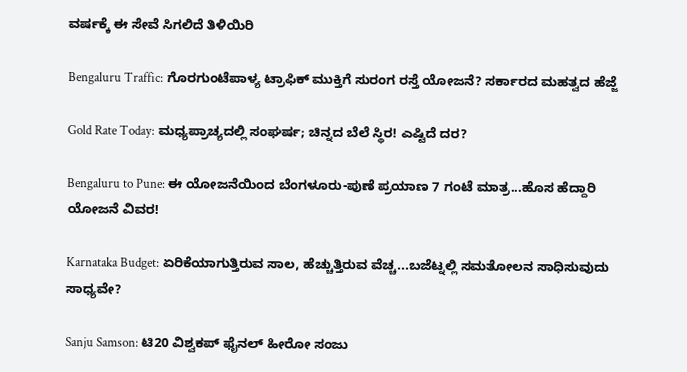ವರ್ಷಕ್ಕೆ ಈ ಸೇವೆ ಸಿಗಲಿದೆ ತಿಳಿಯಿರಿ

Bengaluru Traffic: ಗೊರಗುಂಟೆಪಾಳ್ಯ ಟ್ರಾಫಿಕ್ ಮುಕ್ತಿಗೆ ಸುರಂಗ ರಸ್ತೆ ಯೋಜನೆ? ಸರ್ಕಾರದ ಮಹತ್ವದ ಹೆಜ್ಜೆ

Gold Rate Today: ಮಧ್ಯಪ್ರಾಚ್ಯದಲ್ಲಿ ಸಂಘರ್ಷ; ಚಿನ್ನದ ಬೆಲೆ ಸ್ಥಿರ! ಎಷ್ಟಿದೆ ದರ?

Bengaluru to Pune: ಈ ಯೋಜನೆಯಿಂದ ಬೆಂಗಳೂರು-ಪುಣೆ ಪ್ರಯಾಣ 7 ಗಂಟೆ ಮಾತ್ರ...ಹೊಸ ಹೆದ್ದಾರಿ ಯೋಜನೆ ವಿವರ!

Karnataka Budget: ಏರಿಕೆಯಾಗುತ್ತಿರುವ ಸಾಲ, ಹೆಚ್ಚುತ್ತಿರುವ ವೆಚ್ಚ...ಬಜೆಟ್ನಲ್ಲಿ ಸಮತೋಲನ ಸಾಧಿಸುವುದು ಸಾಧ್ಯವೇ?

Sanju Samson: ಟಿ20 ವಿಶ್ವಕಪ್ ಫೈನಲ್ ಹೀರೋ ಸಂಜು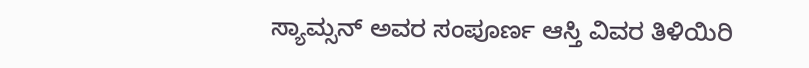ಸ್ಯಾಮ್ಸನ್ ಅವರ ಸಂಪೂರ್ಣ ಆಸ್ತಿ ವಿವರ ತಿಳಿಯಿರಿ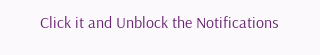Click it and Unblock the Notifications